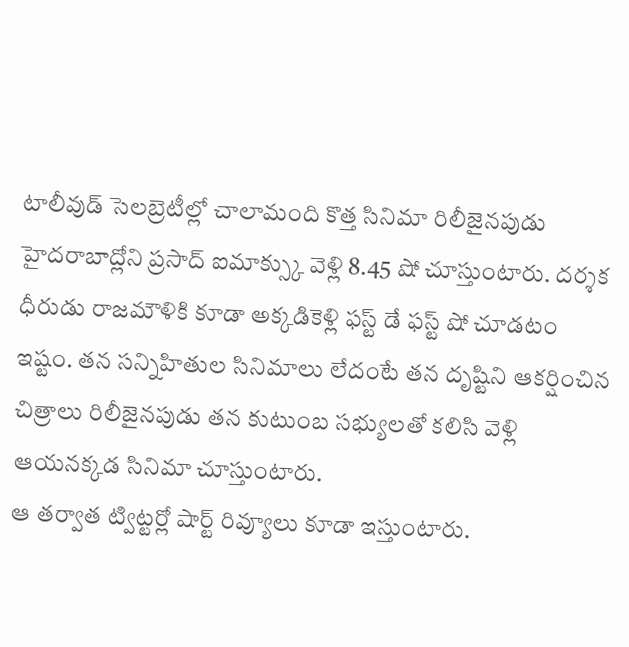టాలీవుడ్ సెలబ్రెటీల్లో చాలామంది కొత్త సినిమా రిలీజైనపుడు హైదరాబాద్లోని ప్రసాద్ ఐమాక్స్కు వెళ్లి 8.45 షో చూస్తుంటారు. దర్శక ధీరుడు రాజమౌళికి కూడా అక్కడికెళ్లి ఫస్ట్ డే ఫస్ట్ షో చూడటం ఇష్టం. తన సన్నిహితుల సినిమాలు లేదంటే తన దృష్టిని ఆకర్షించిన చిత్రాలు రిలీజైనపుడు తన కుటుంబ సభ్యులతో కలిసి వెళ్లి ఆయనక్కడ సినిమా చూస్తుంటారు.
ఆ తర్వాత ట్విట్టర్లో షార్ట్ రివ్యూలు కూడా ఇస్తుంటారు.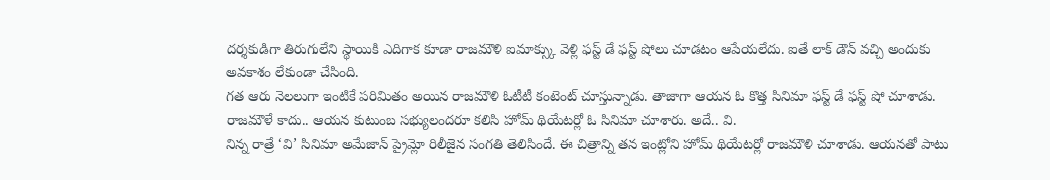దర్శకుడిగా తిరుగులేని స్థాయికి ఎదిగాక కూడా రాజమౌళి ఐమాక్స్కు వెళ్లి ఫస్ట్ డే ఫస్ట్ షోలు చూడటం ఆపేయలేదు. ఐతే లాక్ డౌన్ వచ్చి అందుకు అవకాశం లేకుండా చేసింది.
గత ఆరు నెలలుగా ఇంటికే పరిమితం అయిన రాజమౌళి ఓటీటీ కంటెంట్ చూస్తున్నాడు. తాజాగా ఆయన ఓ కొత్త సినిమా ఫస్ట్ డే ఫస్ట్ షో చూశాడు. రాజమౌళే కాదు.. ఆయన కుటుంబ సభ్యులందరూ కలిసి హోమ్ థియేటర్లో ఓ సినిమా చూశారు. అదే.. వి.
నిన్న రాత్రే ‘వి’ సినిమా అమేజాన్ ప్రైమ్లో రిలీజైన సంగతి తెలిసిందే. ఈ చిత్రాన్ని తన ఇంట్లోని హోమ్ థియేటర్లో రాజమౌళి చూశాడు. ఆయనతో పాటు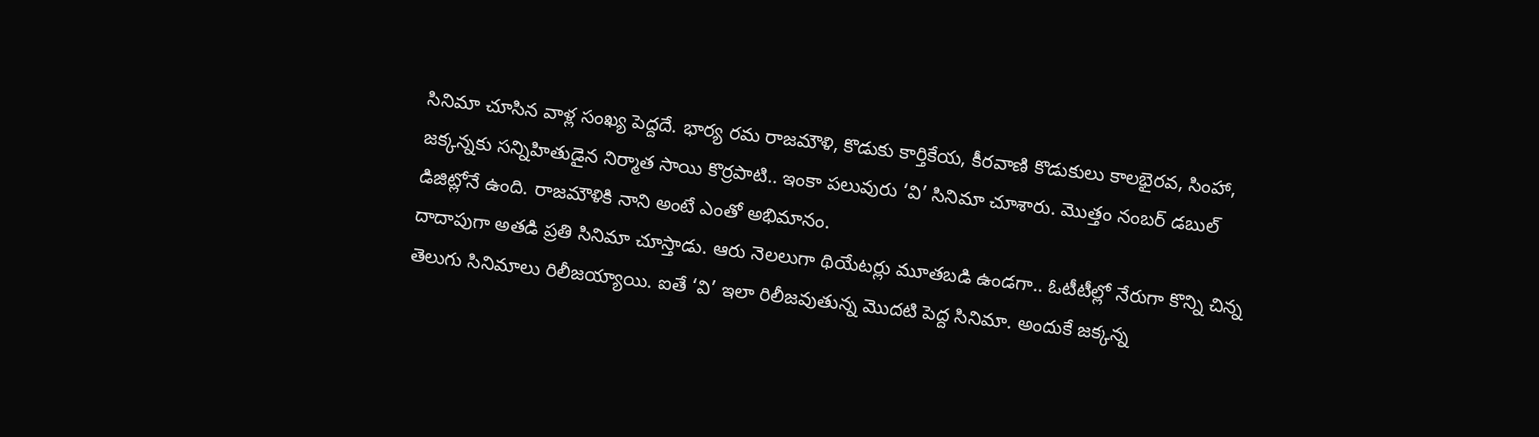సినిమా చూసిన వాళ్ల సంఖ్య పెద్దదే. భార్య రమ రాజమౌళి, కొడుకు కార్తికేయ, కీరవాణి కొడుకులు కాలభైరవ, సింహా, జక్కన్నకు సన్నిహితుడైన నిర్మాత సాయి కొర్రపాటి.. ఇంకా పలువురు ‘వి’ సినిమా చూశారు. మొత్తం నంబర్ డబుల్ డిజిట్లోనే ఉంది. రాజమౌళికి నాని అంటే ఎంతో అభిమానం.
దాదాపుగా అతడి ప్రతి సినిమా చూస్తాడు. ఆరు నెలలుగా థియేటర్లు మూతబడి ఉండగా.. ఓటీటీల్లో నేరుగా కొన్ని చిన్న తెలుగు సినిమాలు రిలీజయ్యాయి. ఐతే ‘వి’ ఇలా రిలీజవుతున్న మొదటి పెద్ద సినిమా. అందుకే జక్కన్న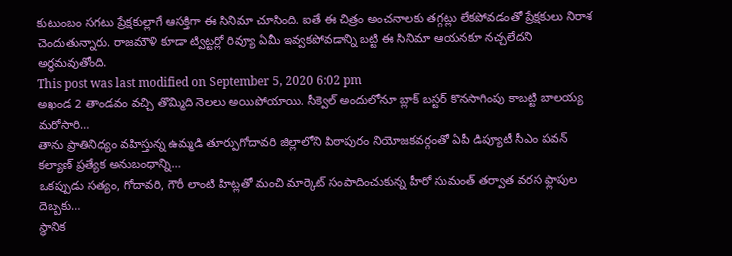కుటుంబం సగటు ప్రేక్షకుల్లాగే ఆసక్తిగా ఈ సినిమా చూసింది. ఐతే ఈ చిత్రం అంచనాలకు తగ్గట్లు లేకపోవడంతో ప్రేక్షకులు నిరాశ చెందుతున్నారు. రాజమౌళి కూడా ట్విట్టర్లో రివ్యూ ఏమీ ఇవ్వకపోవడాన్ని బట్టి ఈ సినిమా ఆయనకూ నచ్చలేదని అర్థమవుతోంది.
This post was last modified on September 5, 2020 6:02 pm
అఖండ 2 తాండవం వచ్చి తొమ్మిది నెలలు అయిపోయాయి. సీక్వెల్ అందులోనూ బ్లాక్ బస్టర్ కొనసాగింపు కాబట్టి బాలయ్య మరోసారి…
తాను ప్రాతినిధ్యం వహిస్తున్న ఉమ్మడి తూర్పుగోదావరి జిల్లాలోని పిఠాపురం నియోజకవర్గంతో ఏపీ డిప్యూటీ సీఎం పవన్ కల్యాణ్ ప్రత్యేక అనుబంధాన్ని…
ఒకప్పుడు సత్యం, గోదావరి, గౌరీ లాంటి హిట్లతో మంచి మార్కెట్ సంపాదించుకున్న హీరో సుమంత్ తర్వాత వరస ఫ్లాపుల దెబ్బకు…
స్థానిక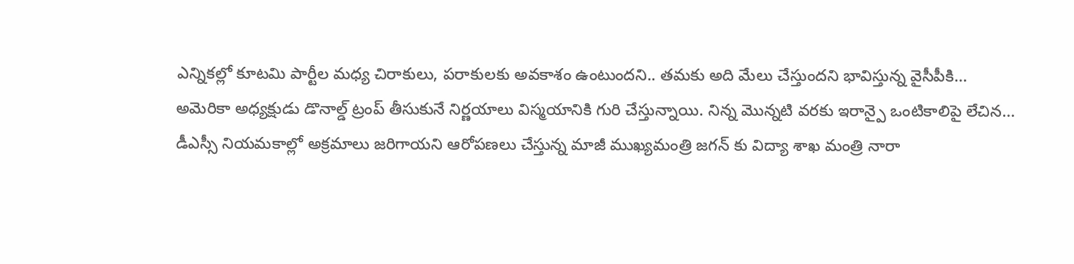ఎన్నికల్లో కూటమి పార్టీల మధ్య చిరాకులు, పరాకులకు అవకాశం ఉంటుందని.. తమకు అది మేలు చేస్తుందని భావిస్తున్న వైసీపీకి…
అమెరికా అధ్యక్షుడు డొనాల్డ్ ట్రంప్ తీసుకునే నిర్ణయాలు విస్మయానికి గురి చేస్తున్నాయి. నిన్న మొన్నటి వరకు ఇరాన్పై ఒంటికాలిపై లేచిన…
డీఎస్సీ నియమకాల్లో అక్రమాలు జరిగాయని ఆరోపణలు చేస్తున్న మాజీ ముఖ్యమంత్రి జగన్ కు విద్యా శాఖ మంత్రి నారా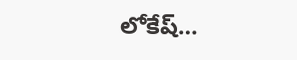లోకేష్…